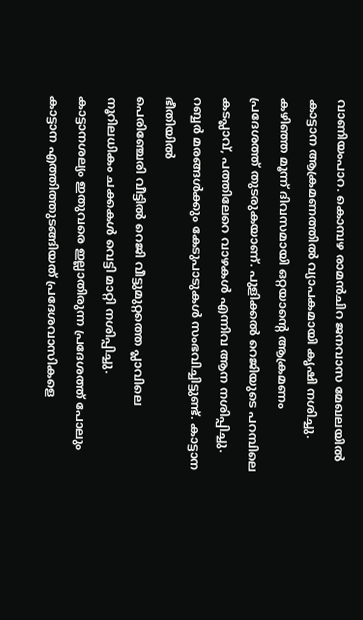വാണിയംപാറ. കൊമ്പഴ രാമൻചിറ ജനവാസ മേഖലയിൽ കാട്ടാന ആക്രമണത്തിൽ വ്യാപകമായി കൃഷി നശിച്ചു. കഴിഞ്ഞ മൂന്ന് ദിവസമായി ഒറ്റയാന്റെ ആക്രമണം പ്രദേശത്ത് തുടരുകയാണ്. പുളിക്കൽ റെജിയുടെ പറമ്പിലെ കടപ്ലാവ്, പത്തിലേറെ വാഴകൾ എന്നിവ ആന നശിപ്പിച്ചു. റബ്ബർ മരങ്ങൾക്കും കേടുപാടുകൾ സംഭവിച്ചിട്ടുണ്ട്. കാട്ടാന ഭീതിയിൽ
പെരിഞ്ചേരി വീട്ടിൽ റെജി വീട്ടുമുറ്റത്തെ പ്ലാവിലെ നൂറിലധികം ചക്കകൾ വെട്ടി മാറ്റി നശിപ്പിച്ചു.
കാട്ടാനശല്യം ഇതുവരെ ഇല്ലാതിരുന്ന പ്രദേശത്ത് പോലും കാട്ടാന എത്തിത്തുടങ്ങിയത് പ്രദേശവാസികളെ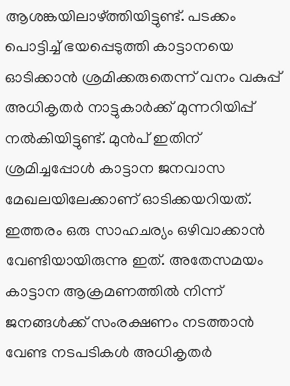ആശങ്കയിലാഴ്ത്തിയിട്ടുണ്ട്. പടക്കം പൊട്ടിച്ച് ഭയപ്പെടുത്തി കാട്ടാനയെ ഓടിക്കാൻ ശ്രമിക്കരുതെന്ന് വനം വകുപ്പ് അധികൃതർ നാട്ടുകാർക്ക് മുന്നറിയിപ്പ് നൽകിയിട്ടുണ്ട്. മുൻപ് ഇതിന് ശ്രമിച്ചപ്പോൾ കാട്ടാന ജനവാസ മേഖലയിലേക്കാണ് ഓടിക്കയറിയത്. ഇത്തരം ഒരു സാഹചര്യം ഒഴിവാക്കാൻ വേണ്ടിയായിരുന്നു ഇത്. അതേസമയം കാട്ടാന ആക്രമണത്തിൽ നിന്ന് ജനങ്ങൾക്ക് സംരക്ഷണം നടത്താൻ വേണ്ട നടപടികൾ അധികൃതർ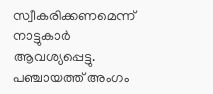സ്വീകരിക്കണമെന്ന് നാട്ടുകാർ ആവശ്യപ്പെട്ടു. പഞ്ചായത്ത് അംഗം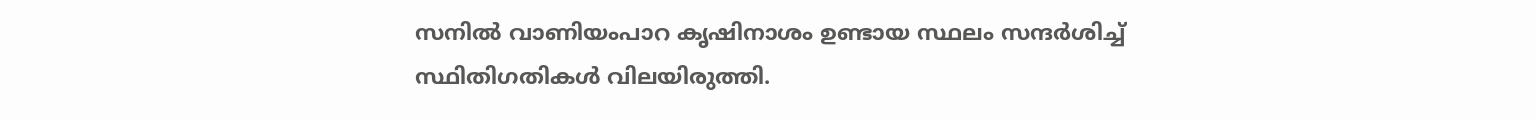സനിൽ വാണിയംപാറ കൃഷിനാശം ഉണ്ടായ സ്ഥലം സന്ദർശിച്ച് സ്ഥിതിഗതികൾ വിലയിരുത്തി.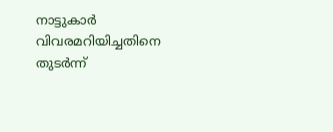നാട്ടുകാർ വിവരമറിയിച്ചതിനെ തുടർന്ന്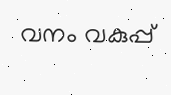വനം വകുപ്പ്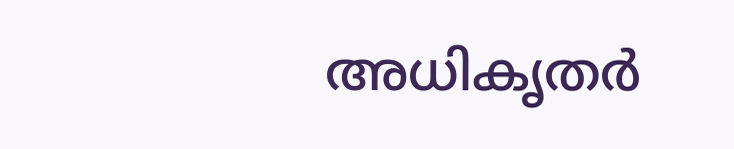അധികൃതർ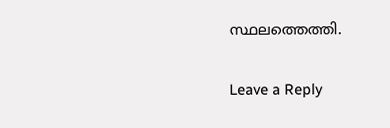സ്ഥലത്തെത്തി.

Leave a Reply